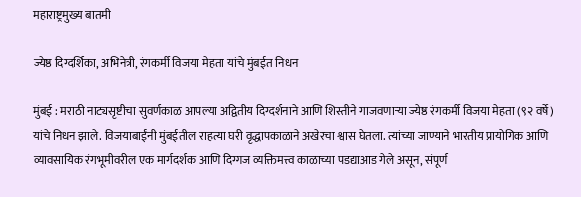महाराष्ट्रमुख्य बातमी

ज्येष्ठ दिग्दर्शिका, अभिनेत्री, रंगकर्मी विजया मेहता यांचे मुंबईत निधन

मुंबई : मराठी नाट्यसृष्टीचा सुवर्णकाळ आपल्या अद्वितीय दिग्दर्शनाने आणि शिस्तीने गाजवणाऱ्या ज्येष्ठ रंगकर्मी विजया मेहता (९२ वर्षे) यांचे निधन झाले. विजयाबाईंनी मुंबईतील राहत्या घरी वृद्धापकाळाने अखेरचा श्वास घेतला. त्यांच्या जाण्याने भारतीय प्रायोगिक आणि व्यावसायिक रंगभूमीवरील एक मार्गदर्शक आणि दिग्गज व्यक्तिमत्त्व काळाच्या पडद्याआड गेले असून, संपूर्ण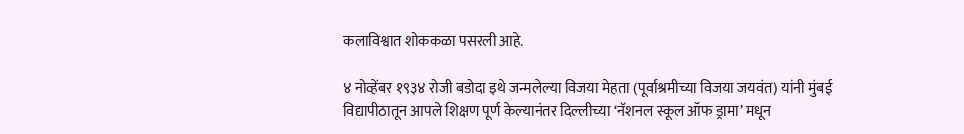कलाविश्वात शोककळा पसरली आहे.

४ नोव्हेंबर १९३४ रोजी बडोदा इथे जन्मलेल्या विजया मेहता (पूर्वाश्रमीच्या विजया जयवंत) यांनी मुंबई विद्यापीठातून आपले शिक्षण पूर्ण केल्यानंतर दिल्लीच्या ‘नॅशनल स्कूल ऑफ ड्रामा’ मधून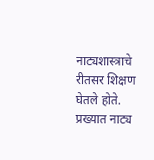नाट्यशास्त्राचे रीतसर शिक्षण घेतले होते. प्रख्यात नाट्य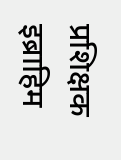प्रशिक्षक इब्राहिम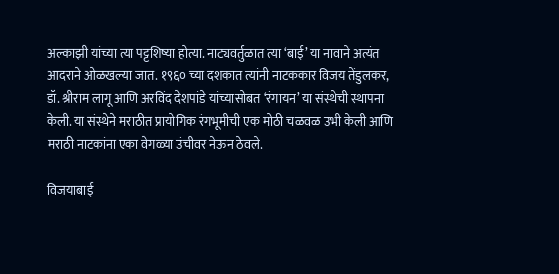अल्काझी यांच्या त्या पट्टशिष्या होत्या. नाट्यवर्तुळात त्या ‘बाई’ या नावाने अत्यंत आदराने ओळखल्या जात. १९६० च्या दशकात त्यांनी नाटककार विजय तेंडुलकर, डॉ. श्रीराम लागू आणि अरविंद देशपांडे यांच्यासोबत ‘रंगायन’ या संस्थेची स्थापना केली. या संस्थेने मराठीत प्रायोगिक रंगभूमीची एक मोठी चळवळ उभी केली आणि मराठी नाटकांना एका वेगळ्या उंचीवर नेऊन ठेवले.

विजयाबाई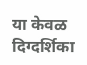या केवळ दिग्दर्शिका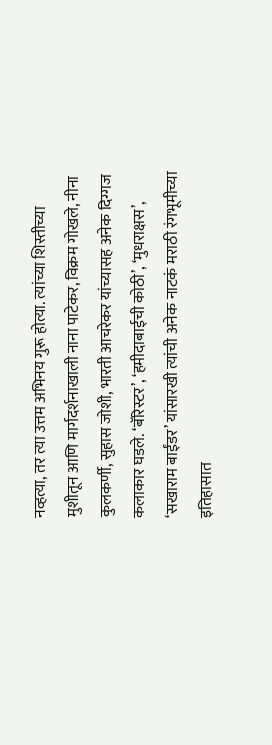नव्हत्या, तर त्या उत्तम अभिनय गुरू होत्या. त्यांच्या शिस्तीच्या मुशीतून आणि मार्गदर्शनाखाली नाना पाटेकर, विक्रम गोखले, नीना कुलकर्णी, सुहास जोशी, भारती आचरेकर यांच्यासह अनेक दिग्गज कलाकार घडले. ‘बॅरिस्टर’, ‘हमीदाबाईची कोठी’, ‘मुधराक्षस’, ‘सखाराम बाईंडर’ यांसारखी त्यांची अनेक नाटकं मराठी रंगभूमीच्या इतिहासात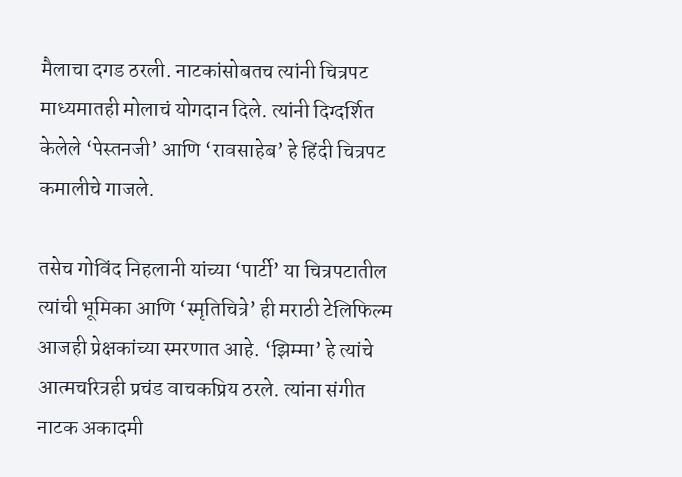मैलाचा दगड ठरली. नाटकांसोबतच त्यांनी चित्रपट माध्यमातही मोलाचं योगदान दिले. त्यांनी दिग्दर्शित केलेले ‘पेस्तनजी’ आणि ‘रावसाहेब’ हे हिंदी चित्रपट कमालीचे गाजले.

तसेच गोविंद निहलानी यांच्या ‘पार्टी’ या चित्रपटातील त्यांची भूमिका आणि ‘स्मृतिचित्रे’ ही मराठी टेलिफिल्म आजही प्रेक्षकांच्या स्मरणात आहे. ‘झिम्मा’ हे त्यांचे आत्मचरित्रही प्रचंड वाचकप्रिय ठरले. त्यांना संगीत नाटक अकादमी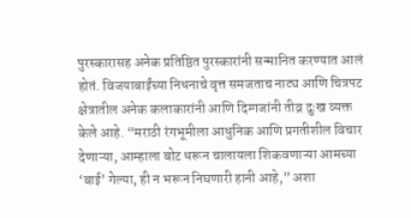पुरस्कारासह अनेक प्रतिष्ठित पुरस्कारांनी सन्मानित करण्यात आलं होतं. विजयाबाईंच्या निधनाचे वृत्त समजताच नाट्य आणि चित्रपट क्षेत्रातील अनेक कलाकारांनी आणि दिग्गजांनी तीव्र दुःख व्यक्त केले आहे. “मराठी रंगभूमीला आधुनिक आणि प्रगतीशील विचार देणाऱ्या, आम्हाला बोट धरून चालायला शिकवणाऱ्या आमच्या ‘बाई’ गेल्या, ही न भरून निघणारी हानी आहे,” अशा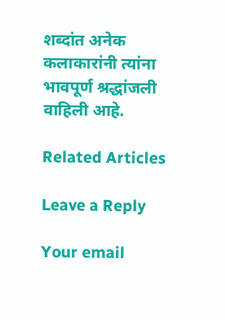शब्दांत अनेक कलाकारांनी त्यांना भावपूर्ण श्रद्धांजली वाहिली आहे.

Related Articles

Leave a Reply

Your email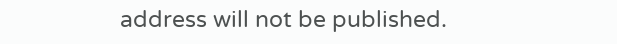address will not be published.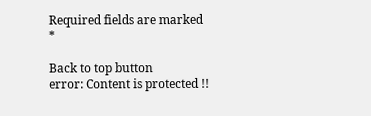Required fields are marked *

Back to top button
error: Content is protected !!